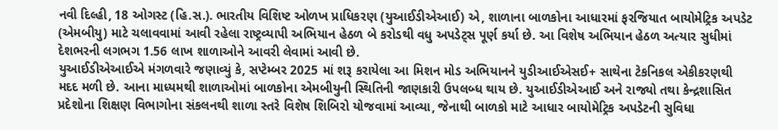નવી દિલ્હી, 18 ઓગસ્ટ (હિ.સ.). ભારતીય વિશિષ્ટ ઓળખ પ્રાધિકરણ (યુઆઈડીએઆઈ) એ, શાળાના બાળકોના આધારમાં ફરજિયાત બાયોમેટ્રિક અપડેટ (એમબીયુ) માટે ચલાવવામાં આવી રહેલા રાષ્ટ્રવ્યાપી અભિયાન હેઠળ બે કરોડથી વધુ અપડેટ્સ પૂર્ણ કર્યા છે. આ વિશેષ અભિયાન હેઠળ અત્યાર સુધીમાં દેશભરની લગભગ 1.56 લાખ શાળાઓને આવરી લેવામાં આવી છે.
યુઆઈડીએઆઈએ મંગળવારે જણાવ્યું કે, સપ્ટેમ્બર 2025 માં શરૂ કરાયેલા આ મિશન મોડ અભિયાનને યુડીઆઈએસઈ+ સાથેના ટેકનિકલ એકીકરણથી મદદ મળી છે. આના માધ્યમથી શાળાઓમાં બાળકોના એમબીયુની સ્થિતિની જાણકારી ઉપલબ્ધ થાય છે. યુઆઈડીએઆઈ અને રાજ્યો તથા કેન્દ્રશાસિત પ્રદેશોના શિક્ષણ વિભાગોના સંકલનથી શાળા સ્તરે વિશેષ શિબિરો યોજવામાં આવ્યા, જેનાથી બાળકો માટે આધાર બાયોમેટ્રિક અપડેટની સુવિધા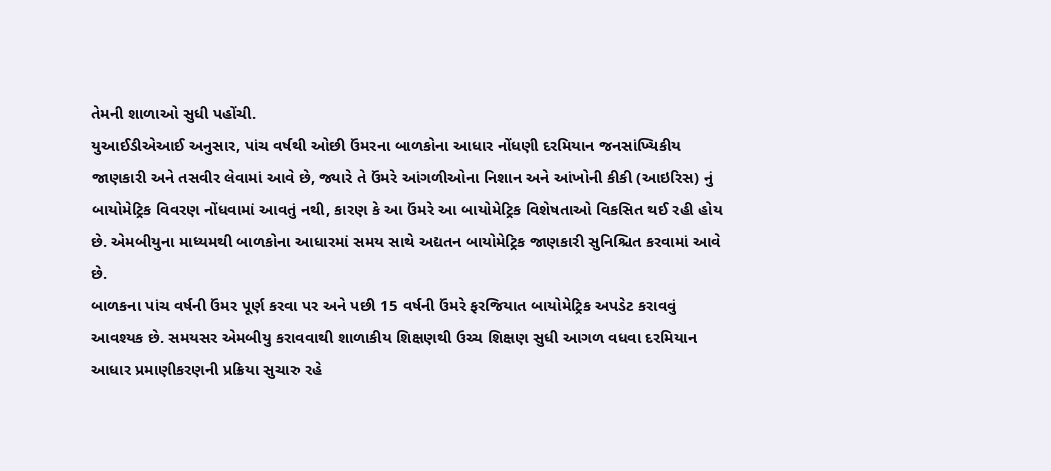તેમની શાળાઓ સુધી પહોંચી.
યુઆઈડીએઆઈ અનુસાર, પાંચ વર્ષથી ઓછી ઉંમરના બાળકોના આધાર નોંધણી દરમિયાન જનસાંખ્યિકીય જાણકારી અને તસવીર લેવામાં આવે છે, જ્યારે તે ઉંમરે આંગળીઓના નિશાન અને આંખોની કીકી (આઇરિસ) નું બાયોમેટ્રિક વિવરણ નોંધવામાં આવતું નથી, કારણ કે આ ઉંમરે આ બાયોમેટ્રિક વિશેષતાઓ વિકસિત થઈ રહી હોય છે. એમબીયુના માધ્યમથી બાળકોના આધારમાં સમય સાથે અદ્યતન બાયોમેટ્રિક જાણકારી સુનિશ્ચિત કરવામાં આવે છે.
બાળકના પાંચ વર્ષની ઉંમર પૂર્ણ કરવા પર અને પછી 15 વર્ષની ઉંમરે ફરજિયાત બાયોમેટ્રિક અપડેટ કરાવવું આવશ્યક છે. સમયસર એમબીયુ કરાવવાથી શાળાકીય શિક્ષણથી ઉચ્ચ શિક્ષણ સુધી આગળ વધવા દરમિયાન આધાર પ્રમાણીકરણની પ્રક્રિયા સુચારુ રહે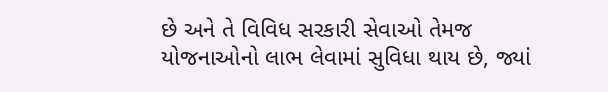છે અને તે વિવિધ સરકારી સેવાઓ તેમજ યોજનાઓનો લાભ લેવામાં સુવિધા થાય છે, જ્યાં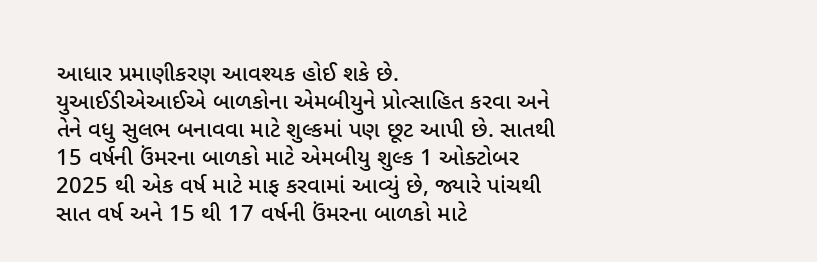આધાર પ્રમાણીકરણ આવશ્યક હોઈ શકે છે.
યુઆઈડીએઆઈએ બાળકોના એમબીયુને પ્રોત્સાહિત કરવા અને તેને વધુ સુલભ બનાવવા માટે શુલ્કમાં પણ છૂટ આપી છે. સાતથી 15 વર્ષની ઉંમરના બાળકો માટે એમબીયુ શુલ્ક 1 ઓક્ટોબર 2025 થી એક વર્ષ માટે માફ કરવામાં આવ્યું છે, જ્યારે પાંચથી સાત વર્ષ અને 15 થી 17 વર્ષની ઉંમરના બાળકો માટે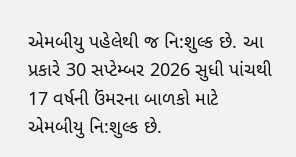એમબીયુ પહેલેથી જ નિ:શુલ્ક છે. આ પ્રકારે 30 સપ્ટેમ્બર 2026 સુધી પાંચથી 17 વર્ષની ઉંમરના બાળકો માટે એમબીયુ નિ:શુલ્ક છે.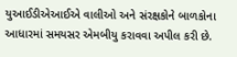યુઆઈડીએઆઈએ વાલીઓ અને સંરક્ષકોને બાળકોના આધારમાં સમયસર એમબીયુ કરાવવા અપીલ કરી છે.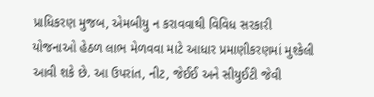પ્રાધિકરણ મુજબ, એમબીયુ ન કરાવવાથી વિવિધ સરકારી યોજનાઓ હેઠળ લાભ મેળવવા માટે આધાર પ્રમાણીકરણમાં મુશ્કેલી આવી શકે છે. આ ઉપરાંત, નીટ, જેઈઈ અને સીયુઈટી જેવી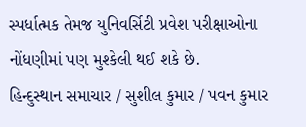સ્પર્ધાત્મક તેમજ યુનિવર્સિટી પ્રવેશ પરીક્ષાઓના નોંધણીમાં પણ મુશ્કેલી થઈ શકે છે.
હિન્દુસ્થાન સમાચાર / સુશીલ કુમાર / પવન કુમાર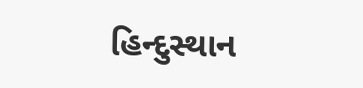હિન્દુસ્થાન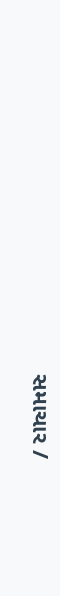સમાચાર /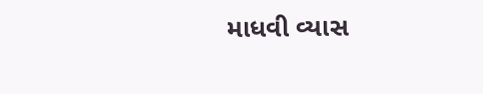માધવી વ્યાસ